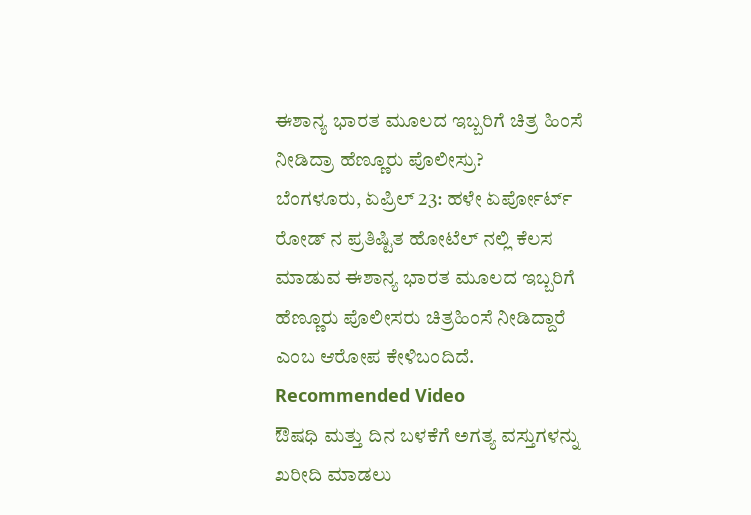ಈಶಾನ್ಯ ಭಾರತ ಮೂಲದ ಇಬ್ಬರಿಗೆ ಚಿತ್ರ ಹಿಂಸೆ ನೀಡಿದ್ರಾ ಹೆಣ್ಣೂರು ಪೊಲೀಸ್ರು?
ಬೆಂಗಳೂರು, ಏಪ್ರಿಲ್ 23: ಹಳೇ ಏರ್ಪೋರ್ಟ್ ರೋಡ್ ನ ಪ್ರತಿಷ್ಟಿತ ಹೋಟೆಲ್ ನಲ್ಲಿ ಕೆಲಸ ಮಾಡುವ ಈಶಾನ್ಯ ಭಾರತ ಮೂಲದ ಇಬ್ಬರಿಗೆ ಹೆಣ್ಣೂರು ಪೊಲೀಸರು ಚಿತ್ರಹಿಂಸೆ ನೀಡಿದ್ದಾರೆ ಎಂಬ ಆರೋಪ ಕೇಳಿಬಂದಿದೆ.
Recommended Video
ಔಷಧಿ ಮತ್ತು ದಿನ ಬಳಕೆಗೆ ಅಗತ್ಯ ವಸ್ತುಗಳನ್ನು ಖರೀದಿ ಮಾಡಲು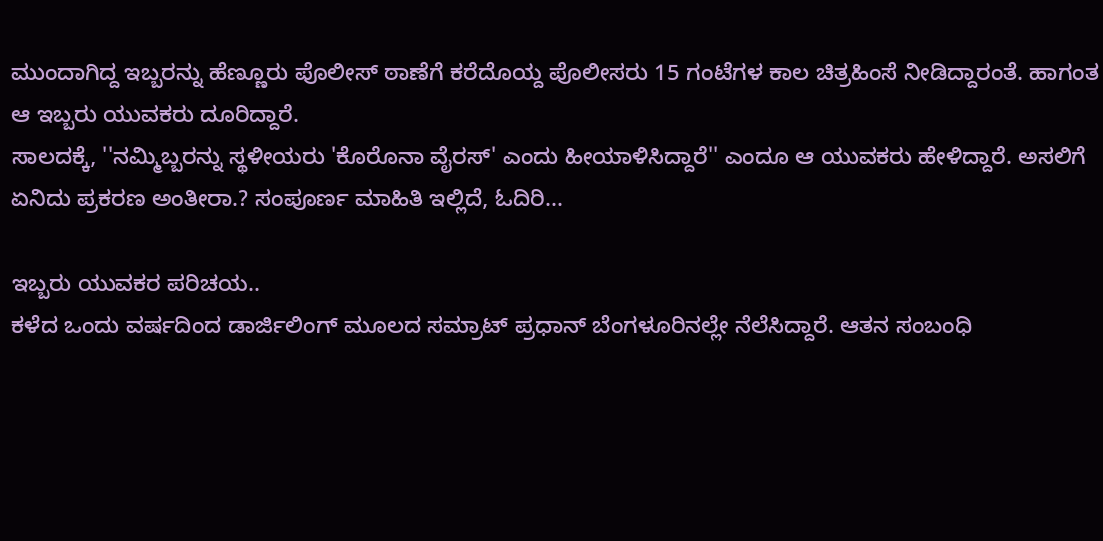ಮುಂದಾಗಿದ್ದ ಇಬ್ಬರನ್ನು ಹೆಣ್ಣೂರು ಪೊಲೀಸ್ ಠಾಣೆಗೆ ಕರೆದೊಯ್ದ ಪೊಲೀಸರು 15 ಗಂಟೆಗಳ ಕಾಲ ಚಿತ್ರಹಿಂಸೆ ನೀಡಿದ್ದಾರಂತೆ. ಹಾಗಂತ ಆ ಇಬ್ಬರು ಯುವಕರು ದೂರಿದ್ದಾರೆ.
ಸಾಲದಕ್ಕೆ, ''ನಮ್ಮಿಬ್ಬರನ್ನು ಸ್ಥಳೀಯರು 'ಕೊರೊನಾ ವೈರಸ್' ಎಂದು ಹೀಯಾಳಿಸಿದ್ದಾರೆ'' ಎಂದೂ ಆ ಯುವಕರು ಹೇಳಿದ್ದಾರೆ. ಅಸಲಿಗೆ ಏನಿದು ಪ್ರಕರಣ ಅಂತೀರಾ.? ಸಂಪೂರ್ಣ ಮಾಹಿತಿ ಇಲ್ಲಿದೆ, ಓದಿರಿ...

ಇಬ್ಬರು ಯುವಕರ ಪರಿಚಯ..
ಕಳೆದ ಒಂದು ವರ್ಷದಿಂದ ಡಾರ್ಜಿಲಿಂಗ್ ಮೂಲದ ಸಮ್ರಾಟ್ ಪ್ರಧಾನ್ ಬೆಂಗಳೂರಿನಲ್ಲೇ ನೆಲೆಸಿದ್ದಾರೆ. ಆತನ ಸಂಬಂಧಿ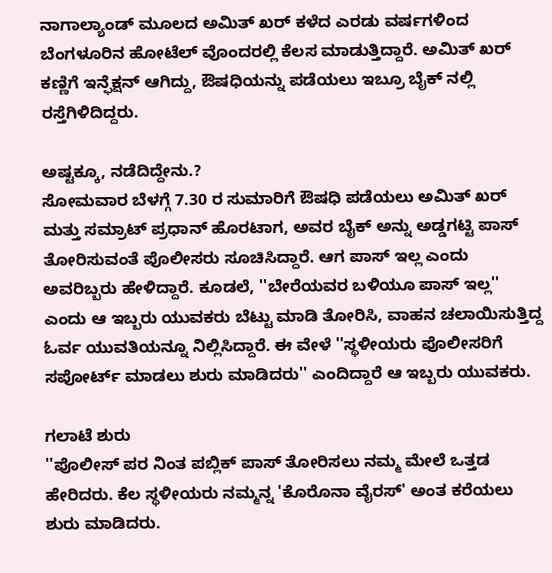ನಾಗಾಲ್ಯಾಂಡ್ ಮೂಲದ ಅಮಿತ್ ಖರ್ ಕಳೆದ ಎರಡು ವರ್ಷಗಳಿಂದ ಬೆಂಗಳೂರಿನ ಹೋಟೆಲ್ ವೊಂದರಲ್ಲಿ ಕೆಲಸ ಮಾಡುತ್ತಿದ್ದಾರೆ. ಅಮಿತ್ ಖರ್ ಕಣ್ಣಿಗೆ ಇನ್ಫೆಕ್ಷನ್ ಆಗಿದ್ದು, ಔಷಧಿಯನ್ನು ಪಡೆಯಲು ಇಬ್ರೂ ಬೈಕ್ ನಲ್ಲಿ ರಸ್ತೆಗಿಳಿದಿದ್ದರು.

ಅಷ್ಟಕ್ಕೂ, ನಡೆದಿದ್ದೇನು.?
ಸೋಮವಾರ ಬೆಳಗ್ಗೆ 7.30 ರ ಸುಮಾರಿಗೆ ಔಷಧಿ ಪಡೆಯಲು ಅಮಿತ್ ಖರ್ ಮತ್ತು ಸಮ್ರಾಟ್ ಪ್ರಧಾನ್ ಹೊರಟಾಗ, ಅವರ ಬೈಕ್ ಅನ್ನು ಅಡ್ಡಗಟ್ಟಿ ಪಾಸ್ ತೋರಿಸುವಂತೆ ಪೊಲೀಸರು ಸೂಚಿಸಿದ್ದಾರೆ. ಆಗ ಪಾಸ್ ಇಲ್ಲ ಎಂದು ಅವರಿಬ್ಬರು ಹೇಳಿದ್ದಾರೆ. ಕೂಡಲೆ, ''ಬೇರೆಯವರ ಬಳಿಯೂ ಪಾಸ್ ಇಲ್ಲ'' ಎಂದು ಆ ಇಬ್ಬರು ಯುವಕರು ಬೆಟ್ಟು ಮಾಡಿ ತೋರಿಸಿ, ವಾಹನ ಚಲಾಯಿಸುತ್ತಿದ್ದ ಓರ್ವ ಯುವತಿಯನ್ನೂ ನಿಲ್ಲಿಸಿದ್ದಾರೆ. ಈ ವೇಳೆ ''ಸ್ಥಳೀಯರು ಪೊಲೀಸರಿಗೆ ಸಪೋರ್ಟ್ ಮಾಡಲು ಶುರು ಮಾಡಿದರು'' ಎಂದಿದ್ದಾರೆ ಆ ಇಬ್ಬರು ಯುವಕರು.

ಗಲಾಟೆ ಶುರು
''ಪೊಲೀಸ್ ಪರ ನಿಂತ ಪಬ್ಲಿಕ್ ಪಾಸ್ ತೋರಿಸಲು ನಮ್ಮ ಮೇಲೆ ಒತ್ತಡ ಹೇರಿದರು. ಕೆಲ ಸ್ಥಳೀಯರು ನಮ್ಮನ್ನ 'ಕೊರೊನಾ ವೈರಸ್' ಅಂತ ಕರೆಯಲು ಶುರು ಮಾಡಿದರು.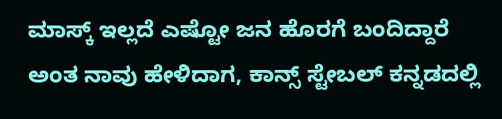ಮಾಸ್ಕ್ ಇಲ್ಲದೆ ಎಷ್ಟೋ ಜನ ಹೊರಗೆ ಬಂದಿದ್ದಾರೆ ಅಂತ ನಾವು ಹೇಳಿದಾಗ, ಕಾನ್ಸ್ ಸ್ಟೇಬಲ್ ಕನ್ನಡದಲ್ಲಿ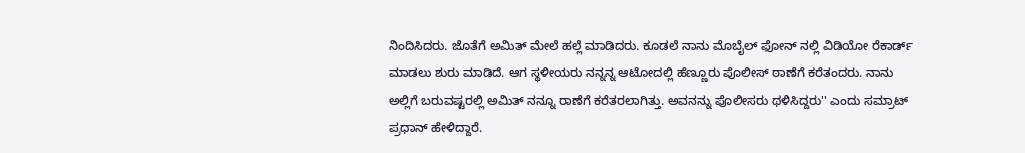ನಿಂದಿಸಿದರು. ಜೊತೆಗೆ ಅಮಿತ್ ಮೇಲೆ ಹಲ್ಲೆ ಮಾಡಿದರು. ಕೂಡಲೆ ನಾನು ಮೊಬೈಲ್ ಫೋನ್ ನಲ್ಲಿ ವಿಡಿಯೋ ರೆಕಾರ್ಡ್ ಮಾಡಲು ಶುರು ಮಾಡಿದೆ. ಆಗ ಸ್ಥಳೀಯರು ನನ್ನನ್ನ ಆಟೋದಲ್ಲಿ ಹೆಣ್ಣೂರು ಪೊಲೀಸ್ ಠಾಣೆಗೆ ಕರೆತಂದರು. ನಾನು ಅಲ್ಲಿಗೆ ಬರುವಷ್ಟರಲ್ಲಿ ಅಮಿತ್ ನನ್ನೂ ರಾಣೆಗೆ ಕರೆತರಲಾಗಿತ್ತು. ಅವನನ್ನು ಪೊಲೀಸರು ಥಳಿಸಿದ್ದರು'' ಎಂದು ಸಮ್ರಾಟ್ ಪ್ರಧಾನ್ ಹೇಳಿದ್ದಾರೆ.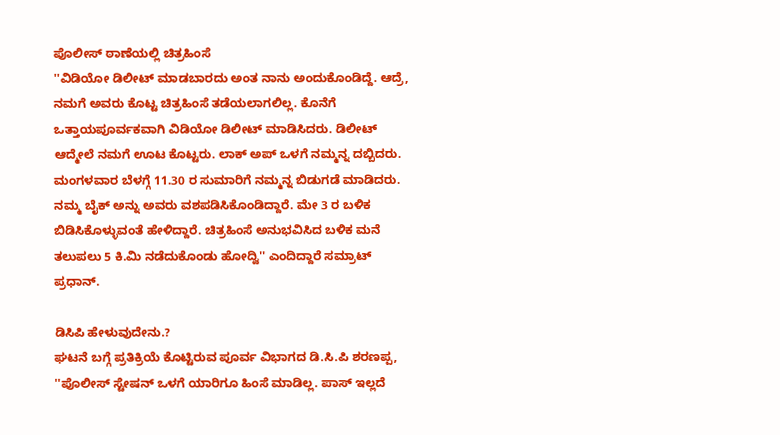ಪೊಲೀಸ್ ಠಾಣೆಯಲ್ಲಿ ಚಿತ್ರಹಿಂಸೆ
''ವಿಡಿಯೋ ಡಿಲೀಟ್ ಮಾಡಬಾರದು ಅಂತ ನಾನು ಅಂದುಕೊಂಡಿದ್ದೆ. ಆದ್ರೆ, ನಮಗೆ ಅವರು ಕೊಟ್ಟ ಚಿತ್ರಹಿಂಸೆ ತಡೆಯಲಾಗಲಿಲ್ಲ. ಕೊನೆಗೆ ಒತ್ತಾಯಪೂರ್ವಕವಾಗಿ ವಿಡಿಯೋ ಡಿಲೀಟ್ ಮಾಡಿಸಿದರು. ಡಿಲೀಟ್ ಆದ್ಮೇಲೆ ನಮಗೆ ಊಟ ಕೊಟ್ಟರು. ಲಾಕ್ ಅಪ್ ಒಳಗೆ ನಮ್ಮನ್ನ ದಬ್ಬಿದರು. ಮಂಗಳವಾರ ಬೆಳಗ್ಗೆ 11.30 ರ ಸುಮಾರಿಗೆ ನಮ್ಮನ್ನ ಬಿಡುಗಡೆ ಮಾಡಿದರು. ನಮ್ಮ ಬೈಕ್ ಅನ್ನು ಅವರು ವಶಪಡಿಸಿಕೊಂಡಿದ್ದಾರೆ. ಮೇ 3 ರ ಬಳಿಕ ಬಿಡಿಸಿಕೊಳ್ಳುವಂತೆ ಹೇಳಿದ್ದಾರೆ. ಚಿತ್ರಹಿಂಸೆ ಅನುಭವಿಸಿದ ಬಳಿಕ ಮನೆ ತಲುಪಲು 5 ಕಿ.ಮಿ ನಡೆದುಕೊಂಡು ಹೋದ್ವಿ'' ಎಂದಿದ್ದಾರೆ ಸಮ್ರಾಟ್ ಪ್ರಧಾನ್.

ಡಿಸಿಪಿ ಹೇಳುವುದೇನು.?
ಘಟನೆ ಬಗ್ಗೆ ಪ್ರತಿಕ್ರಿಯೆ ಕೊಟ್ಟಿರುವ ಪೂರ್ವ ವಿಭಾಗದ ಡಿ.ಸಿ.ಪಿ ಶರಣಪ್ಪ, ''ಪೊಲೀಸ್ ಸ್ಟೇಷನ್ ಒಳಗೆ ಯಾರಿಗೂ ಹಿಂಸೆ ಮಾಡಿಲ್ಲ. ಪಾಸ್ ಇಲ್ಲದೆ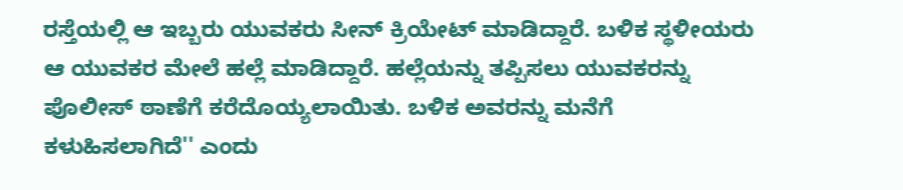ರಸ್ತೆಯಲ್ಲಿ ಆ ಇಬ್ಬರು ಯುವಕರು ಸೀನ್ ಕ್ರಿಯೇಟ್ ಮಾಡಿದ್ದಾರೆ. ಬಳಿಕ ಸ್ಥಳೀಯರು ಆ ಯುವಕರ ಮೇಲೆ ಹಲ್ಲೆ ಮಾಡಿದ್ದಾರೆ. ಹಲ್ಲೆಯನ್ನು ತಪ್ಪಿಸಲು ಯುವಕರನ್ನು ಪೊಲೀಸ್ ಠಾಣೆಗೆ ಕರೆದೊಯ್ಯಲಾಯಿತು. ಬಳಿಕ ಅವರನ್ನು ಮನೆಗೆ ಕಳುಹಿಸಲಾಗಿದೆ'' ಎಂದು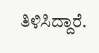ತಿಳಿಸಿದ್ದಾರೆ.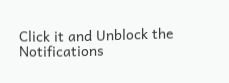Click it and Unblock the Notifications